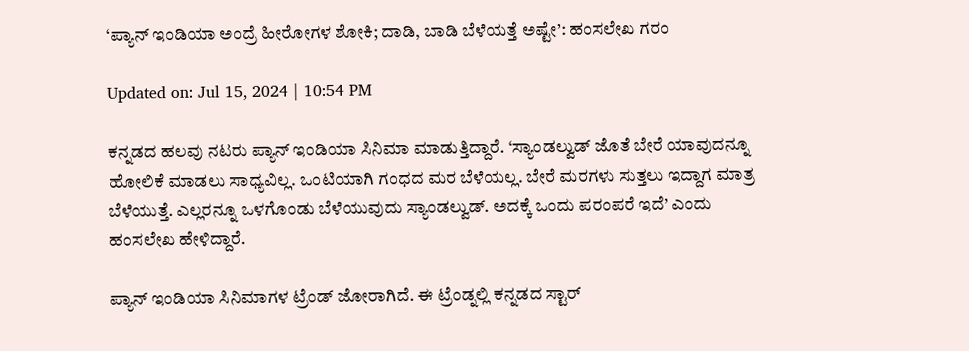‘ಪ್ಯಾನ್ ಇಂಡಿಯಾ ಅಂದ್ರೆ ಹೀರೋಗಳ ಶೋಕಿ; ದಾಡಿ, ಬಾಡಿ ಬೆಳೆಯತ್ತೆ ಅಷ್ಟೇ’: ಹಂಸಲೇಖ ಗರಂ

Updated on: Jul 15, 2024 | 10:54 PM

ಕನ್ನಡದ ಹಲವು ನಟರು ಪ್ಯಾನ್ ಇಂಡಿಯಾ ಸಿನಿಮಾ ಮಾಡುತ್ತಿದ್ದಾರೆ. ‘ಸ್ಯಾಂಡಲ್ವುಡ್ ಜೊತೆ ಬೇರೆ ಯಾವುದನ್ನೂ ಹೋಲಿಕೆ ಮಾಡಲು ಸಾಧ್ಯವಿಲ್ಲ. ಒಂಟಿಯಾಗಿ ಗಂಧದ ಮರ ಬೆಳೆಯಲ್ಲ. ಬೇರೆ ಮರಗಳು ಸುತ್ತಲು ಇದ್ದಾಗ ಮಾತ್ರ ಬೆಳೆಯುತ್ತೆ. ಎಲ್ಲರನ್ನೂ ಒಳಗೊಂಡು ಬೆಳೆಯುವುದು ಸ್ಯಾಂಡಲ್ವುಡ್. ಅದಕ್ಕೆ ಒಂದು ಪರಂಪರೆ ಇದೆ’ ಎಂದು ಹಂಸಲೇಖ ಹೇಳಿದ್ದಾರೆ.

ಪ್ಯಾನ್ ಇಂಡಿಯಾ ಸಿನಿಮಾಗಳ ಟ್ರೆಂಡ್ ಜೋರಾಗಿದೆ. ಈ ಟ್ರೆಂಡ್ನಲ್ಲಿ ಕನ್ನಡದ ಸ್ಟಾರ್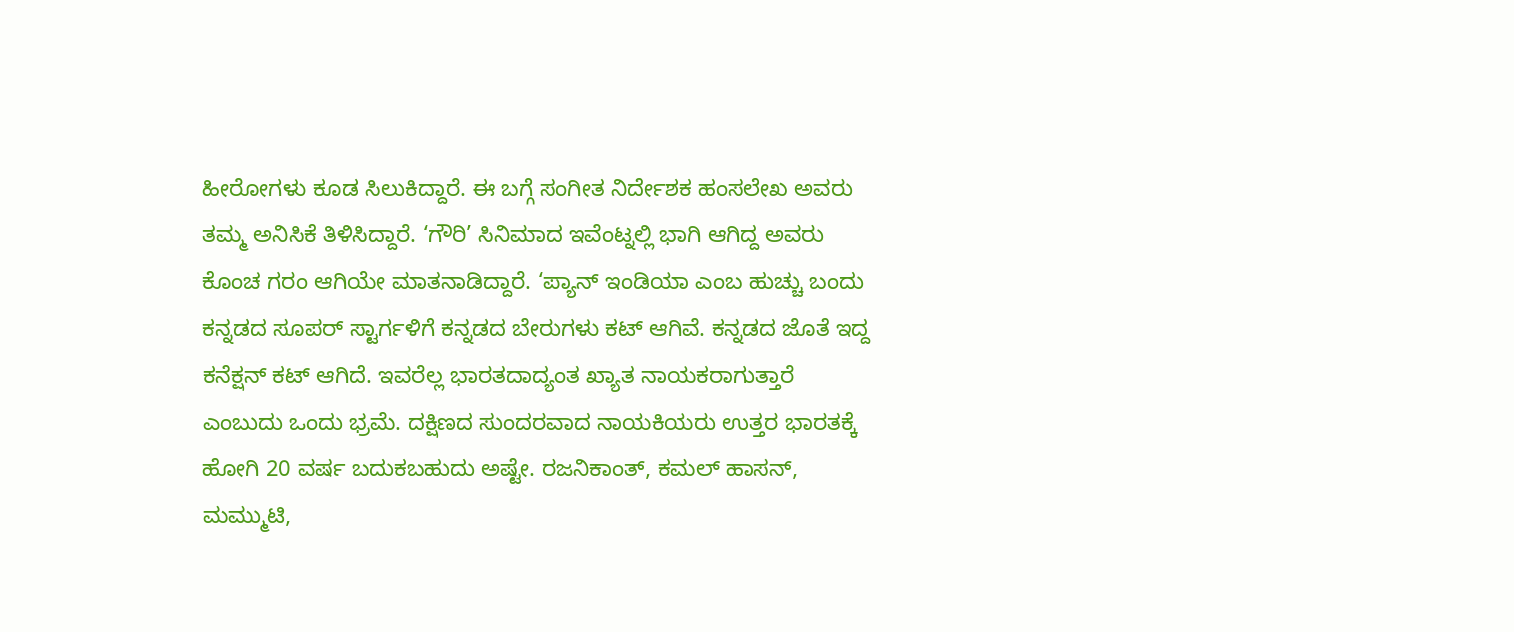ಹೀರೋಗಳು ಕೂಡ ಸಿಲುಕಿದ್ದಾರೆ. ಈ ಬಗ್ಗೆ ಸಂಗೀತ ನಿರ್ದೇಶಕ ಹಂಸಲೇಖ ಅವರು ತಮ್ಮ ಅನಿಸಿಕೆ ತಿಳಿಸಿದ್ದಾರೆ. ‘ಗೌರಿ’ ಸಿನಿಮಾದ ಇವೆಂಟ್ನಲ್ಲಿ ಭಾಗಿ ಆಗಿದ್ದ ಅವರು ಕೊಂಚ ಗರಂ ಆಗಿಯೇ ಮಾತನಾಡಿದ್ದಾರೆ. ‘ಪ್ಯಾನ್ ಇಂಡಿಯಾ ಎಂಬ ಹುಚ್ಚು ಬಂದು ಕನ್ನಡದ ಸೂಪರ್ ಸ್ಟಾರ್ಗಳಿಗೆ ಕನ್ನಡದ ಬೇರುಗಳು ಕಟ್ ಆಗಿವೆ. ಕನ್ನಡದ ಜೊತೆ ಇದ್ದ ಕನೆಕ್ಷನ್ ಕಟ್ ಆಗಿದೆ. ಇವರೆಲ್ಲ ಭಾರತದಾದ್ಯಂತ ಖ್ಯಾತ ನಾಯಕರಾಗುತ್ತಾರೆ ಎಂಬುದು ಒಂದು ಭ್ರಮೆ. ದಕ್ಷಿಣದ ಸುಂದರವಾದ ನಾಯಕಿಯರು ಉತ್ತರ ಭಾರತಕ್ಕೆ ಹೋಗಿ 20 ವರ್ಷ ಬದುಕಬಹುದು ಅಷ್ಟೇ. ರಜನಿಕಾಂತ್, ಕಮಲ್ ಹಾಸನ್, ಮಮ್ಮುಟಿ,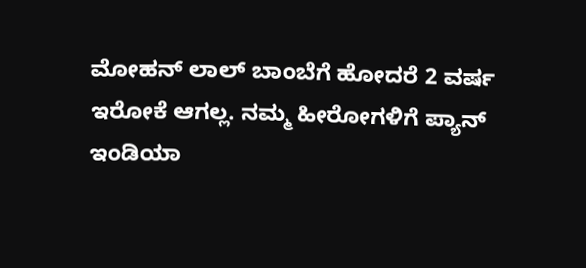ಮೋಹನ್ ಲಾಲ್ ಬಾಂಬೆಗೆ ಹೋದರೆ 2 ವರ್ಷ ಇರೋಕೆ ಆಗಲ್ಲ. ನಮ್ಮ ಹೀರೋಗಳಿಗೆ ಪ್ಯಾನ್ ಇಂಡಿಯಾ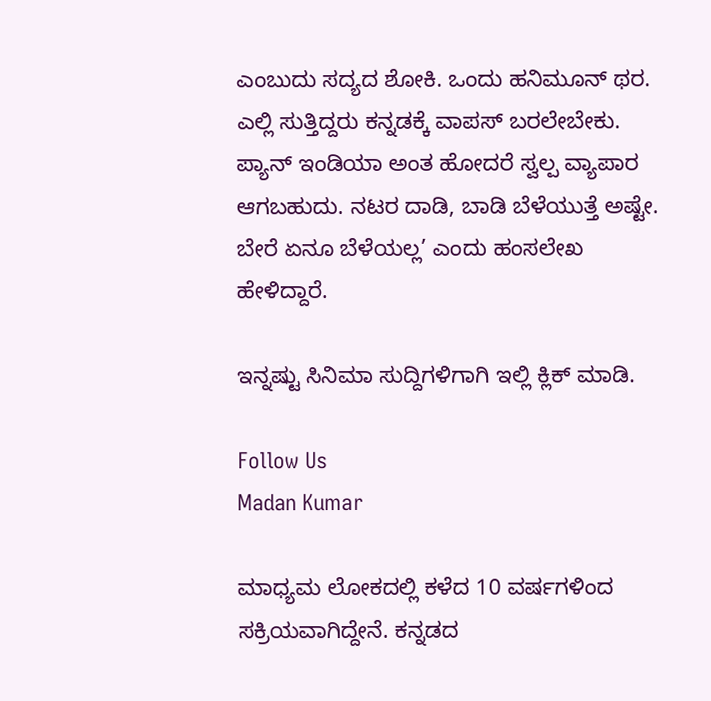ಎಂಬುದು ಸದ್ಯದ ಶೋಕಿ. ಒಂದು ಹನಿಮೂನ್ ಥರ. ಎಲ್ಲಿ ಸುತ್ತಿದ್ದರು ಕನ್ನಡಕ್ಕೆ ವಾಪಸ್ ಬರಲೇಬೇಕು. ಪ್ಯಾನ್ ಇಂಡಿಯಾ ಅಂತ ಹೋದರೆ ಸ್ವಲ್ಪ ವ್ಯಾಪಾರ ಆಗಬಹುದು. ನಟರ ದಾಡಿ, ಬಾಡಿ ಬೆಳೆಯುತ್ತೆ ಅಷ್ಟೇ. ಬೇರೆ ಏನೂ ಬೆಳೆಯಲ್ಲ’ ಎಂದು ಹಂಸಲೇಖ ಹೇಳಿದ್ದಾರೆ.

ಇನ್ನಷ್ಟು ಸಿನಿಮಾ ಸುದ್ದಿಗಳಿಗಾಗಿ ಇಲ್ಲಿ ಕ್ಲಿಕ್ ಮಾಡಿ.

Follow Us
Madan Kumar

ಮಾಧ್ಯಮ ಲೋಕದಲ್ಲಿ ಕಳೆದ 10 ವರ್ಷಗಳಿಂದ ಸಕ್ರಿಯವಾಗಿದ್ದೇನೆ. ಕನ್ನಡದ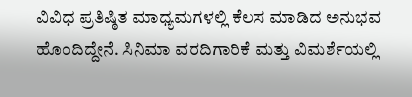ವಿವಿಧ ಪ್ರತಿಷ್ಠಿತ ಮಾಧ್ಯಮಗಳಲ್ಲಿ ಕೆಲಸ ಮಾಡಿದ ಅನುಭವ ಹೊಂದಿದ್ದೇನೆ. ಸಿನಿಮಾ ವರದಿಗಾರಿಕೆ ಮತ್ತು ವಿಮರ್ಶೆಯಲ್ಲಿ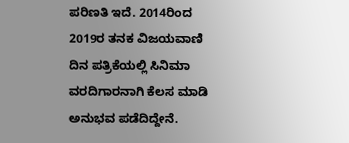ಪರಿಣತಿ ಇದೆ. 2014ರಿಂದ 2019ರ ತನಕ ವಿಜಯವಾಣಿ ದಿನ ಪತ್ರಿಕೆಯಲ್ಲಿ ಸಿನಿಮಾ ವರದಿಗಾರನಾಗಿ ಕೆಲಸ ಮಾಡಿ ಅನುಭವ ಪಡೆದಿದ್ದೇನೆ.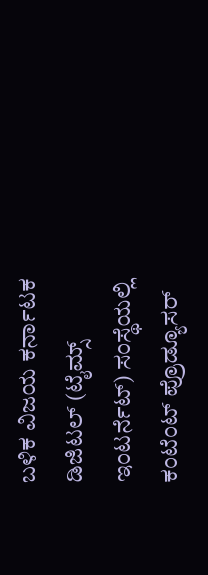ಬಳಿಕ ವಿಜಯ ಕರ್ನಾಟಕ ಡಿಜಿಟಲ್ (ಟೈಮ್ಸ್ ಇಂಟರ್ನೆಟ್) ಸಂಸ್ಥೆಯಲ್ಲಿ ಕಂಟೆಂಟ್ ಪ್ರೊಡ್ಯೂಸರ್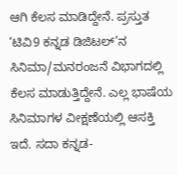ಆಗಿ ಕೆಲಸ ಮಾಡಿದ್ದೇನೆ. ಪ್ರಸ್ತುತ ‘ಟಿವಿ9 ಕನ್ನಡ ಡಿಜಿಟಲ್’ನ ಸಿನಿಮಾ/ಮನರಂಜನೆ ವಿಭಾಗದಲ್ಲಿ ಕೆಲಸ ಮಾಡುತ್ತಿದ್ದೇನೆ. ಎಲ್ಲ ಭಾಷೆಯ ಸಿನಿಮಾಗಳ ವೀಕ್ಷಣೆಯಲ್ಲಿ ಆಸಕ್ತಿ ಇದೆ. ಸದಾ ಕನ್ನಡ-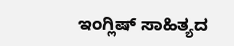ಇಂಗ್ಲಿಷ್ ಸಾಹಿತ್ಯದ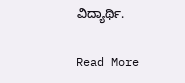ವಿದ್ಯಾರ್ಥಿ.

Read More